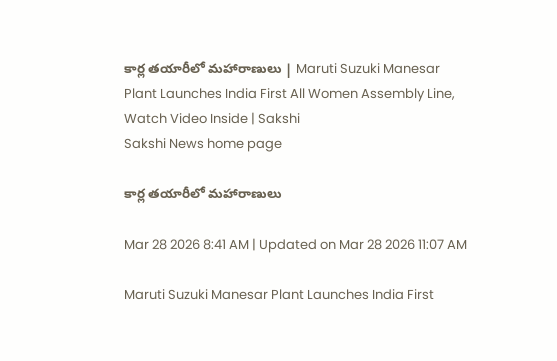కార్ల తయారీలో మహారాణులు | Maruti Suzuki Manesar Plant Launches India First All Women Assembly Line, Watch Video Inside | Sakshi
Sakshi News home page

కార్ల తయారీలో మహారాణులు

Mar 28 2026 8:41 AM | Updated on Mar 28 2026 11:07 AM

Maruti Suzuki Manesar Plant Launches India First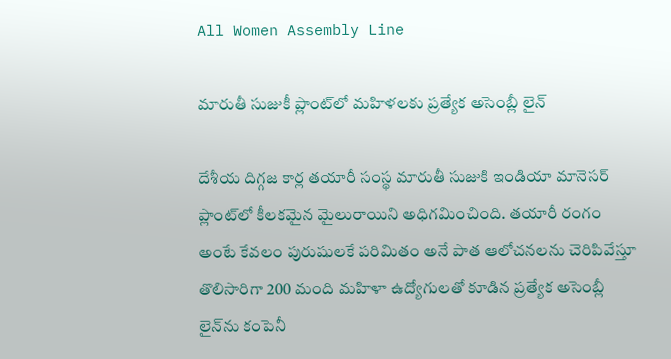All Women Assembly Line

మారుతీ సుజుకీ ప్లాంట్‌లో మహిళలకు ప్రత్యేక అసెంబ్లీ లైన్‌

దేశీయ దిగ్గజ కార్ల తయారీ సంస్థ మారుతీ సుజుకి ఇండియా మానెసర్ ప్లాంట్‌లో కీలకమైన మైలురాయిని అధిగమించింది. తయారీ రంగం అంటే కేవలం పురుషులకే పరిమితం అనే పాత ఆలోచనలను చెరిపివేస్తూ తొలిసారిగా 200 మంది మహిళా ఉద్యోగులతో కూడిన ప్రత్యేక అసెంబ్లీ లైన్‌ను కంపెనీ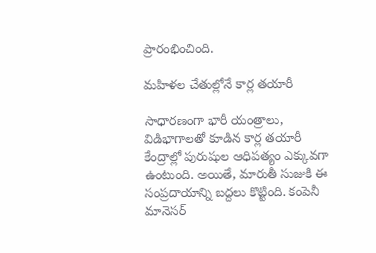ప్రారంభించింది.

మహిళల చేతుల్లోనే కార్ల తయారీ

సాధారణంగా భారీ యంత్రాలు, విడిభాగాలతో కూడిన కార్ల తయారీ కేంద్రాల్లో పురుషుల ఆధిపత్యం ఎక్కువగా ఉంటుంది. అయితే, మారుతీ సుజుకి ఈ సంప్రదాయాన్ని బద్దలు కొట్టింది. కంపెనీ మానెసర్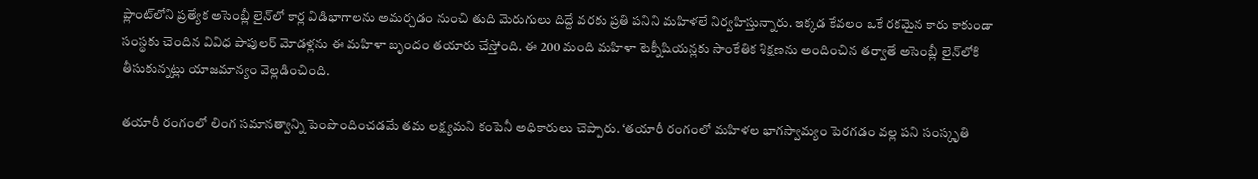ప్లాంట్‌లోని ప్రత్యేక అసెంబ్లీ లైన్‌లో కార్ల విడిభాగాలను అమర్చడం నుంచి తుది మెరుగులు దిద్దే వరకు ప్రతి పనిని మహిళలే నిర్వహిస్తున్నారు. ఇక్కడ కేవలం ఒకే రకమైన కారు కాకుండా సంస్థకు చెందిన వివిధ పాపులర్ మోడళ్లను ఈ మహిళా బృందం తయారు చేస్తోంది. ఈ 200 మంది మహిళా టెక్నీషియన్లకు సాంకేతిక శిక్షణను అందించిన తర్వాతే అసెంబ్లీ లైన్‌లోకి తీసుకున్నట్లు యాజమాన్యం వెల్లడించింది.

తయారీ రంగంలో లింగ సమానత్వాన్ని పెంపొందించడమే తమ లక్ష్యమని కంపెనీ అధికారులు చెప్పారు. ‘తయారీ రంగంలో మహిళల భాగస్వామ్యం పెరగడం వల్ల పని సంస్కృతి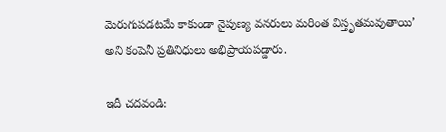మెరుగుపడటమే కాకుండా నైపుణ్య వనరులు మరింత విస్తృతమవుతాయి’ అని కంపెనీ ప్రతినిధులు అభిప్రాయపడ్డారు.

ఇదీ చదవండి: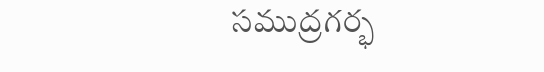సముద్రగర్భ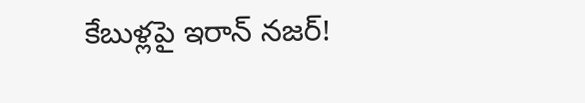కేబుళ్లపై ఇరాన్‌ నజర్‌!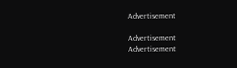Advertisement

Advertisement
Advertisement